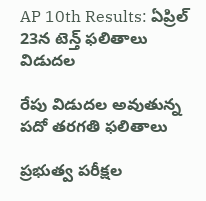AP 10th Results: ఏప్రిల్ 23న టెన్త్ ఫలితాలు విడుదల

రేపు విడుదల అవుతున్న పదో తరగతి ఫలితాలు

ప్రభుత్వ పరీక్షల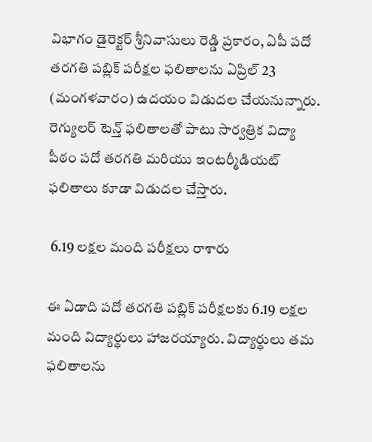విభాగం డైరెక్టర్ శ్రీనివాసులు రెడ్డి ప్రకారం, ఏపీ పదో తరగతి పబ్లిక్ పరీక్షల ఫలితాలను ఏప్రిల్ 23 (మంగళవారం) ఉదయం విడుదల చేయనున్నారు. రెగ్యులర్ టెన్త్ ఫలితాలతో పాటు సార్వత్రిక విద్యా పీఠం పదో తరగతి మరియు ఇంటర్మీడియట్ ఫలితాలు కూడా విడుదల చేస్తారు.

 6.19 లక్షల మంది పరీక్షలు రాశారు

ఈ ఏడాది పదో తరగతి పబ్లిక్ పరీక్షలకు 6.19 లక్షల మంది విద్యార్థులు హాజరయ్యారు. విద్యార్థులు తమ ఫలితాలను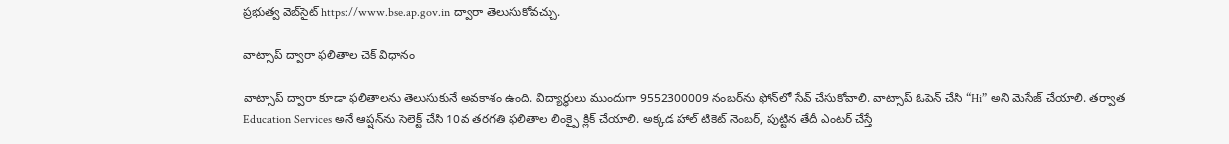ప్రభుత్వ వెబ్‌సైట్ https://www.bse.ap.gov.in ద్వారా తెలుసుకోవచ్చు.

వాట్సాప్ ద్వారా ఫలితాల చెక్ విధానం

వాట్సాప్ ద్వారా కూడా ఫలితాలను తెలుసుకునే అవకాశం ఉంది. విద్యార్థులు ముందుగా 9552300009 నంబర్‌ను ఫోన్‌లో సేవ్ చేసుకోవాలి. వాట్సాప్ ఓపెన్ చేసి “Hi” అని మెసేజ్ చేయాలి. తర్వాత Education Services అనే ఆప్షన్‌ను సెలెక్ట్ చేసి 10వ తరగతి ఫలితాల లింక్పై క్లిక్ చేయాలి. అక్కడ హాల్ టికెట్ నెంబర్, పుట్టిన తేదీ ఎంటర్ చేస్తే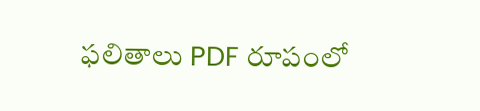ఫలితాలు PDF రూపంలో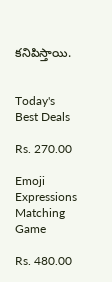కనిపిస్తాయి.


Today's Best Deals

Rs. 270.00

Emoji Expressions Matching Game

Rs. 480.00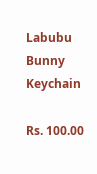Labubu Bunny Keychain

Rs. 100.00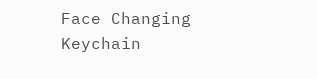Face Changing Keychain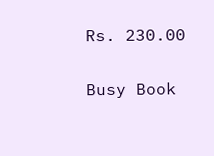Rs. 230.00

Busy Book